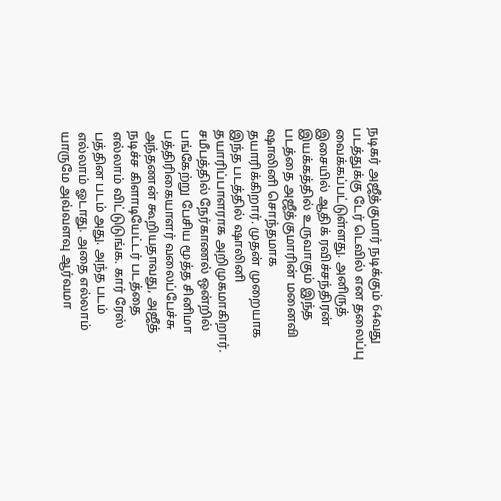நடிகர் அஜீத்குமார் நடிக்கும் 64வது படத்துக்கு டேர் டெவில் என தலைப்பு வைக்கப்பட்டுள்ளது. அனிருத் இசையில் ஆதிக் ரவிச்சந்திரன் இயக்கத்தில் உருவாகும் இந்த படத்தை அஜீத்குமாரின் மனைவி ஷாலினி சொந்தமாக தயாரிக்கிறார். முதன் முறையாக இந்த படத்தில் ஷாலினி தயாரிப்பாளராக அறிமுகமாகிறார்.
சமீபத்தில் நேர்காணல் ஒன்றில் பங்கேற்று பேசிய மூத்த சினிமா பத்திரிகையாளர் வலைப்பேச்சு அந்தணன் கூறியதாவது, அஜீத் நடிச்ச கிளாடியேட்டர் படத்தை எல்லாம் விட்டுடுங்க. கார் ரேஸ் பத்தின படம் அது. அந்த படம் எல்லாம் ஓடாது. அதை எல்லாம் யாருமே அவ்வளவு ஆர்வமா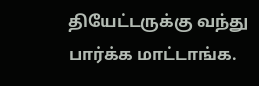தியேட்டருக்கு வந்து பார்க்க மாட்டாங்க.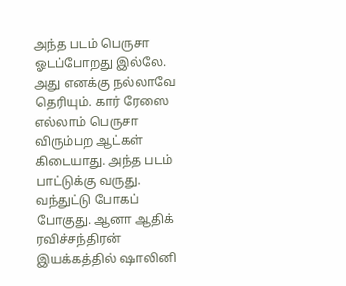அந்த படம் பெருசா ஓடப்போறது இல்லே. அது எனக்கு நல்லாவே தெரியும். கார் ரேஸை எல்லாம் பெருசா விரும்பற ஆட்கள் கிடையாது. அந்த படம் பாட்டுக்கு வருது. வந்துட்டு போகப் போகுது. ஆனா ஆதிக் ரவிச்சந்திரன் இயக்கத்தில் ஷாலினி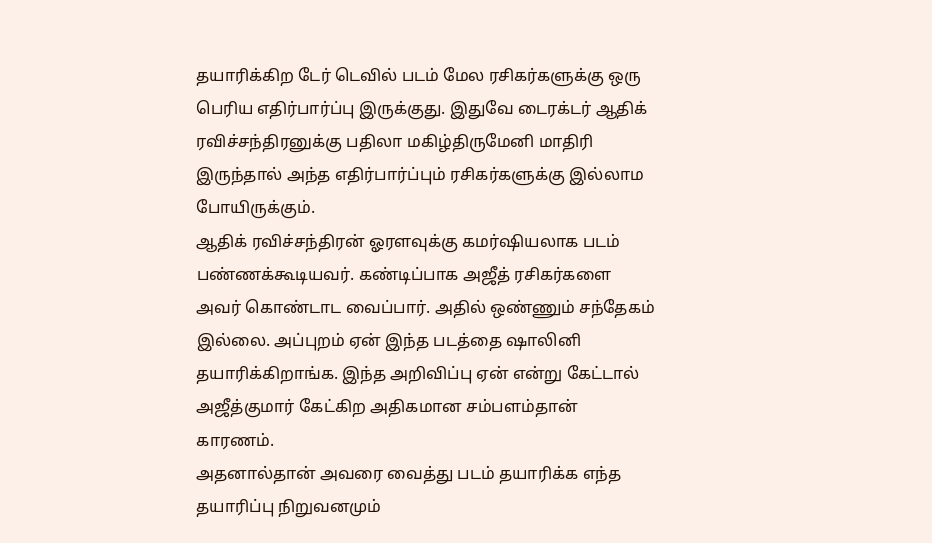தயாரிக்கிற டேர் டெவில் படம் மேல ரசிகர்களுக்கு ஒரு பெரிய எதிர்பார்ப்பு இருக்குது. இதுவே டைரக்டர் ஆதிக் ரவிச்சந்திரனுக்கு பதிலா மகிழ்திருமேனி மாதிரி இருந்தால் அந்த எதிர்பார்ப்பும் ரசிகர்களுக்கு இல்லாம போயிருக்கும்.
ஆதிக் ரவிச்சந்திரன் ஓரளவுக்கு கமர்ஷியலாக படம் பண்ணக்கூடியவர். கண்டிப்பாக அஜீத் ரசிகர்களை அவர் கொண்டாட வைப்பார். அதில் ஒண்ணும் சந்தேகம் இல்லை. அப்புறம் ஏன் இந்த படத்தை ஷாலினி தயாரிக்கிறாங்க. இந்த அறிவிப்பு ஏன் என்று கேட்டால் அஜீத்குமார் கேட்கிற அதிகமான சம்பளம்தான் காரணம்.
அதனால்தான் அவரை வைத்து படம் தயாரிக்க எந்த தயாரிப்பு நிறுவனமும்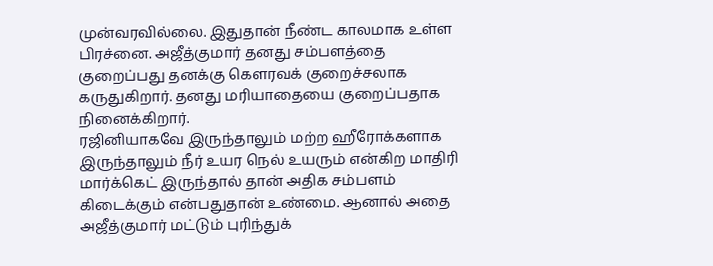முன்வரவில்லை. இதுதான் நீண்ட காலமாக உள்ள பிரச்னை. அஜீத்குமார் தனது சம்பளத்தை குறைப்பது தனக்கு கெளரவக் குறைச்சலாக கருதுகிறார். தனது மரியாதையை குறைப்பதாக நினைக்கிறார்.
ரஜினியாகவே இருந்தாலும் மற்ற ஹீரோக்களாக இருந்தாலும் நீர் உயர நெல் உயரும் என்கிற மாதிரி மார்க்கெட் இருந்தால் தான் அதிக சம்பளம் கிடைக்கும் என்பதுதான் உண்மை. ஆனால் அதை அஜீத்குமார் மட்டும் புரிந்துக்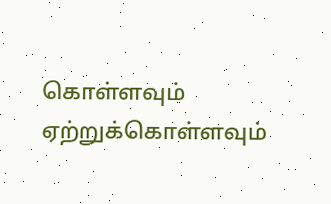கொள்ளவும் ஏற்றுக்கொள்ளவும்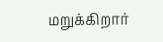மறுக்கிறார்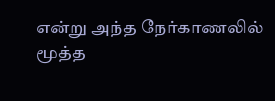என்று அந்த நேர்காணலில் மூத்த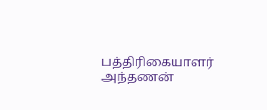பத்திரிகையாளர் அந்தணன்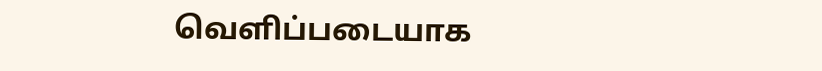வெளிப்படையாக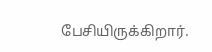பேசியிருக்கிறார்.